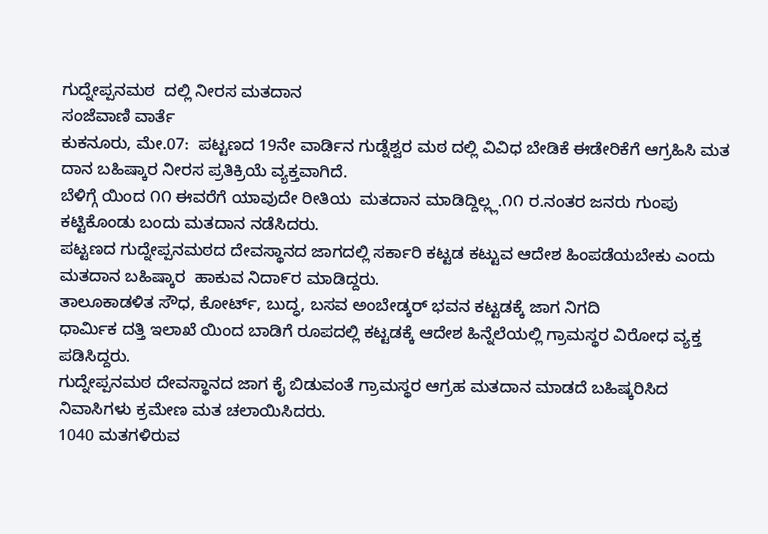ಗುದ್ನೇಪ್ಪನಮಠ  ದಲ್ಲಿ ನೀರಸ ಮತದಾನ
ಸಂಜೆವಾಣಿ ವಾರ್ತೆ
ಕುಕನೂರು, ಮೇ.07:  ಪಟ್ಟಣದ 19ನೇ ವಾರ್ಡಿನ ಗುಡ್ನೆಶ್ವರ ಮಠ ದಲ್ಲಿ ವಿವಿಧ ಬೇಡಿಕೆ ಈಡೇರಿಕೆಗೆ ಆಗ್ರಹಿಸಿ ಮತ ದಾನ ಬಹಿಷ್ಕಾರ ನೀರಸ ಪ್ರತಿಕ್ರಿಯೆ ವ್ಯಕ್ತವಾಗಿದೆ.
ಬೆಳಿಗ್ಗೆ ಯಿಂದ ೧೧ ಈವರೆಗೆ ಯಾವುದೇ ರೀತಿಯ  ಮತದಾನ ಮಾಡಿದ್ದಿಲ್ಲ್ಲ.೧೧ ರ.ನಂತರ ಜನರು ಗುಂಪು ಕಟ್ಟಿಕೊಂಡು ಬಂದು ಮತದಾನ ನಡೆಸಿದರು.
ಪಟ್ಟಣದ ಗುದ್ನೇಪ್ಪನಮಠದ ದೇವಸ್ಥಾನದ ಜಾಗದಲ್ಲಿ ಸರ್ಕಾರಿ ಕಟ್ಟಡ ಕಟ್ಟುವ ಆದೇಶ ಹಿಂಪಡೆಯಬೇಕು ಎಂದು ಮತದಾನ ಬಹಿಷ್ಕಾರ  ಹಾಕುವ ನಿದಾ೯ರ ಮಾಡಿದ್ದರು.
ತಾಲೂಕಾಡಳಿತ ಸೌಧ, ಕೋರ್ಟ್, ಬುದ್ಧ, ಬಸವ ಅಂಬೇಡ್ಕರ್ ಭವನ ಕಟ್ಟಡಕ್ಕೆ ಜಾಗ ನಿಗದಿ
ಧಾರ್ಮಿಕ ದತ್ತಿ ಇಲಾಖೆ ಯಿಂದ ಬಾಡಿಗೆ ರೂಪದಲ್ಲಿ ಕಟ್ಟಡಕ್ಕೆ ಆದೇಶ ಹಿನ್ನೆಲೆಯಲ್ಲಿ ಗ್ರಾಮಸ್ಥರ ವಿರೋಧ ವ್ಯಕ್ತ ಪಡಿಸಿದ್ದರು.
ಗುದ್ನೇಪ್ಪನಮಠ ದೇವಸ್ಥಾನದ ಜಾಗ ಕೈ ಬಿಡುವಂತೆ ಗ್ರಾಮಸ್ಥರ ಆಗ್ರಹ ಮತದಾನ ಮಾಡದೆ ಬಹಿಷ್ಕರಿಸಿದ ನಿವಾಸಿಗಳು ಕ್ರಮೇಣ ಮತ ಚಲಾಯಿಸಿದರು.
1040 ಮತಗಳಿರುವ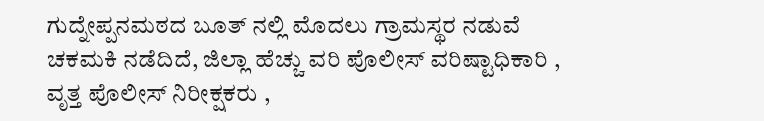ಗುದ್ನೇಪ್ಪನಮಠದ ಬೂತ್ ನಲ್ಲಿ ಮೊದಲು ಗ್ರಾಮಸ್ಥರ ನಡುವೆ ಚಕಮಕಿ ನಡೆದಿದೆ, ಜಿಲ್ಲಾ ಹೆಚ್ಚು ವರಿ ಪೊಲೀಸ್ ವರಿಷ್ಟಾಧಿಕಾರಿ , ವೃತ್ತ ಪೊಲೀಸ್ ನಿರೀಕ್ಷಕರು ,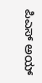ಪಿಎಸ್ ಅಯ್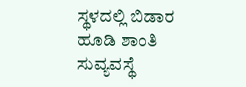ಸ್ಥಳದಲ್ಲಿ ಬಿಡಾರ ಹೂಡಿ ಶಾಂತಿ ಸುವ್ಯವಸ್ಥೆ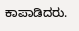ಕಾಪಾಡಿದರು.